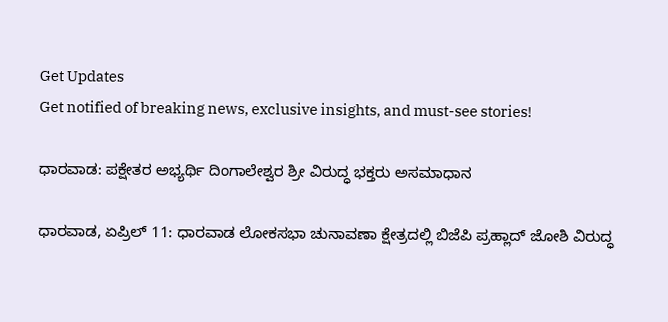Get Updates
Get notified of breaking news, exclusive insights, and must-see stories!

ಧಾರವಾಡ: ಪಕ್ಷೇತರ ಅಭ್ಯರ್ಥಿ ದಿಂಗಾಲೇಶ್ವರ ಶ್ರೀ ವಿರುದ್ಧ ಭಕ್ತರು ಅಸಮಾಧಾನ

ಧಾರವಾಡ, ಏಪ್ರಿಲ್ 11: ಧಾರವಾಡ ಲೋಕಸಭಾ ಚುನಾವಣಾ ಕ್ಷೇತ್ರದಲ್ಲಿ ಬಿಜೆಪಿ ಪ್ರಹ್ಲಾದ್ ಜೋಶಿ ವಿರುದ್ಧ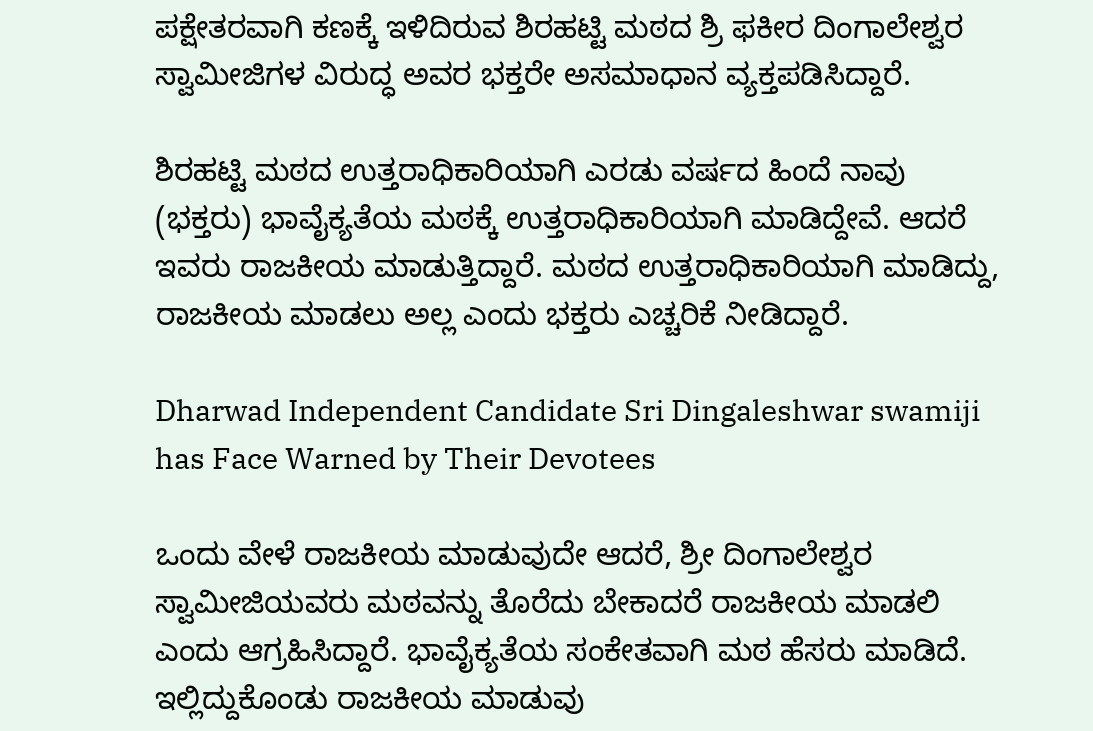ಪಕ್ಷೇತರವಾಗಿ ಕಣಕ್ಕೆ ಇಳಿದಿರುವ ಶಿರಹಟ್ಟಿ ಮಠದ ಶ್ರಿ ಫಕೀರ ದಿಂಗಾಲೇಶ್ವರ ಸ್ವಾಮೀಜಿಗಳ ವಿರುದ್ಧ ಅವರ ಭಕ್ತರೇ ಅಸಮಾಧಾನ ವ್ಯಕ್ತಪಡಿಸಿದ್ದಾರೆ.

ಶಿರಹಟ್ಟಿ ಮಠದ ಉತ್ತರಾಧಿಕಾರಿಯಾಗಿ ಎರಡು ವರ್ಷದ ಹಿಂದೆ ನಾವು (ಭಕ್ತರು) ಭಾವೈಕ್ಯತೆಯ ಮಠಕ್ಕೆ ಉತ್ತರಾಧಿಕಾರಿಯಾಗಿ ಮಾಡಿದ್ದೇವೆ. ಆದರೆ ಇವರು ರಾಜಕೀಯ ಮಾಡುತ್ತಿದ್ದಾರೆ. ಮಠದ ಉತ್ತರಾಧಿಕಾರಿಯಾಗಿ ಮಾಡಿದ್ದು, ರಾಜಕೀಯ ಮಾಡಲು ಅಲ್ಲ ಎಂದು ಭಕ್ತರು ಎಚ್ಚರಿಕೆ ನೀಡಿದ್ದಾರೆ.

Dharwad Independent Candidate Sri Dingaleshwar swamiji has Face Warned by Their Devotees

ಒಂದು ವೇಳೆ ರಾಜಕೀಯ ಮಾಡುವುದೇ ಆದರೆ, ಶ್ರೀ ದಿಂಗಾಲೇಶ್ವರ ಸ್ವಾಮೀಜಿಯವರು ಮಠವನ್ನು ತೊರೆದು ಬೇಕಾದರೆ ರಾಜಕೀಯ ಮಾಡಲಿ ಎಂದು ಆಗ್ರಹಿಸಿದ್ದಾರೆ. ಭಾವೈಕ್ಯತೆಯ ಸಂಕೇತವಾಗಿ ಮಠ ಹೆಸರು ಮಾಡಿದೆ. ಇಲ್ಲಿದ್ದುಕೊಂಡು ರಾಜಕೀಯ ಮಾಡುವು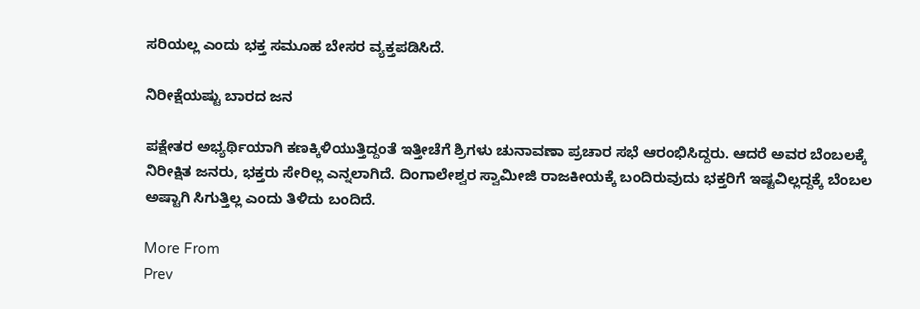ಸರಿಯಲ್ಲ ಎಂದು ಭಕ್ತ ಸಮೂಹ ಬೇಸರ ವ್ಯಕ್ತಪಡಿಸಿದೆ.

ನಿರೀಕ್ಷೆಯಷ್ಟು ಬಾರದ ಜನ

ಪಕ್ಷೇತರ ಅಭ್ಯರ್ಥಿಯಾಗಿ ಕಣಕ್ಕಿಳಿಯುತ್ತಿದ್ದಂತೆ ಇತ್ತೀಚೆಗೆ ಶ್ರಿಗಳು ಚುನಾವಣಾ ಪ್ರಚಾರ ಸಭೆ ಆರಂಭಿಸಿದ್ದರು. ಆದರೆ ಅವರ ಬೆಂಬಲಕ್ಕೆ ನಿರೀಕ್ಷಿತ ಜನರು, ಭಕ್ತರು ಸೇರಿಲ್ಲ ಎನ್ನಲಾಗಿದೆ. ದಿಂಗಾಲೇಶ್ವರ ಸ್ವಾಮೀಜಿ ರಾಜಕೀಯಕ್ಕೆ ಬಂದಿರುವುದು ಭಕ್ತರಿಗೆ ಇಷ್ಟವಿಲ್ಲದ್ದಕ್ಕೆ ಬೆಂಬಲ ಅಷ್ಟಾಗಿ ಸಿಗುತ್ತಿಲ್ಲ ಎಂದು ತಿಳಿದು ಬಂದಿದೆ.

More From
Prev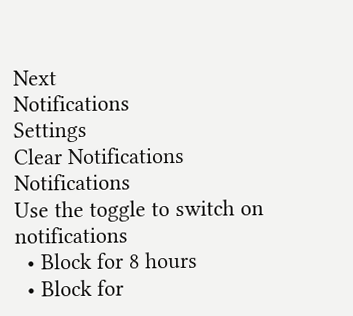Next
Notifications
Settings
Clear Notifications
Notifications
Use the toggle to switch on notifications
  • Block for 8 hours
  • Block for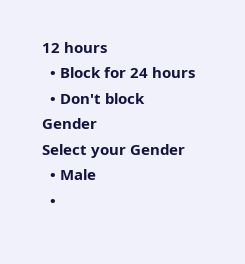12 hours
  • Block for 24 hours
  • Don't block
Gender
Select your Gender
  • Male
  •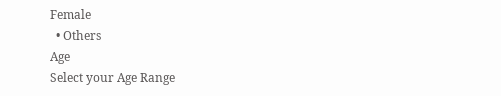Female
  • Others
Age
Select your Age Range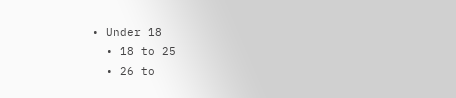• Under 18
  • 18 to 25
  • 26 to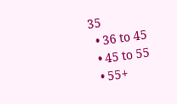35
  • 36 to 45
  • 45 to 55
  • 55+